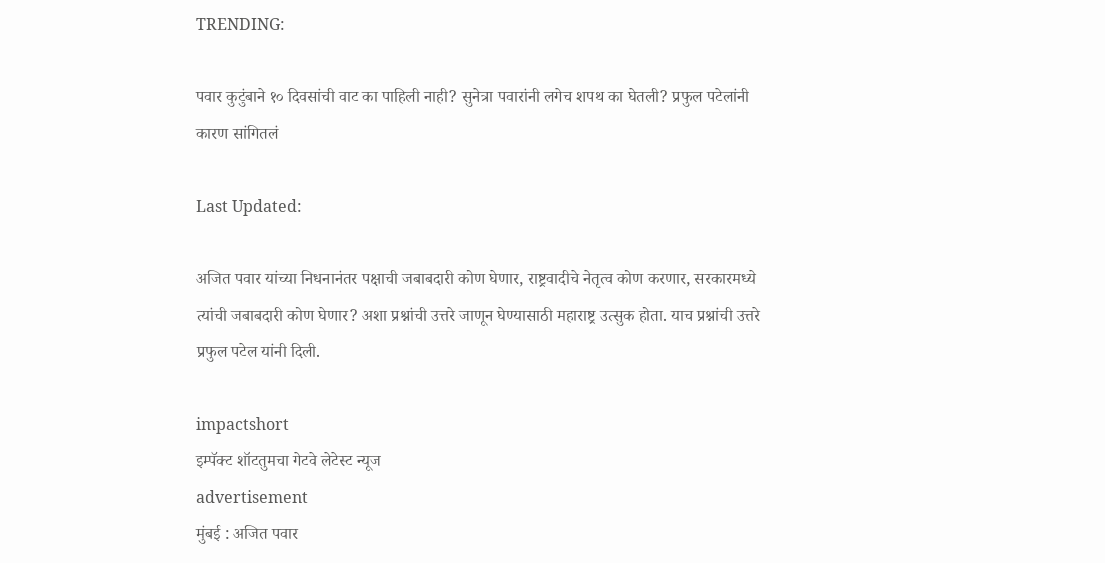TRENDING:

पवार कुटुंबाने १० दिवसांची वाट का पाहिली नाही? सुनेत्रा पवारांनी लगेच शपथ का घेतली? प्रफुल पटेलांनी कारण सांगितलं

Last Updated:

अजित पवार यांच्या निधनानंतर पक्षाची जबाबदारी कोण घेणार, राष्ट्रवादीचे नेतृत्व कोण करणार, सरकारमध्ये त्यांची जबाबदारी कोण घेणार? अशा प्रश्नांची उत्तरे जाणून घेण्यासाठी महाराष्ट्र उत्सुक होता. याच प्रश्नांची उत्तरे प्रफुल पटेल यांनी दिली.

impactshort
इम्पॅक्ट शॉटतुमचा गेटवे लेटेस्ट न्यूज
advertisement
मुंबई : अजित पवार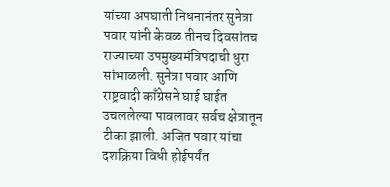यांच्या अपघाती निधनानंतर सुनेत्रा पवार यांनी केवळ तीनच दिवसांतच राज्याच्या उपमुख्यमंत्रिपदाची धुरा सांभाळली. सुनेत्रा पवार आणि राष्ट्रवादी काँग्रेसने घाई घाईत उचललेल्या पावलावर सर्वच क्षेत्रातून टीका झाली. अजित पवार यांचा दशक्रिया विधी होईपर्यंत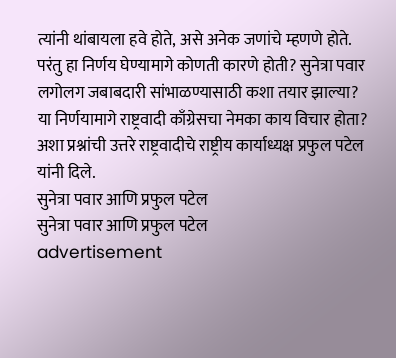त्यांनी थांबायला हवे होते, असे अनेक जणांचे म्हणणे होते. परंतु हा निर्णय घेण्यामागे कोणती कारणे होती? सुनेत्रा पवार लगोलग जबाबदारी सांभाळण्यासाठी कशा तयार झाल्या? या निर्णयामागे राष्ट्रवादी काँग्रेसचा नेमका काय विचार होता? अशा प्रश्नांची उत्तरे राष्ट्रवादीचे राष्ट्रीय कार्याध्यक्ष प्रफुल पटेल यांनी दिले.
सुनेत्रा पवार आणि प्रफुल पटेल
सुनेत्रा पवार आणि प्रफुल पटेल
advertisement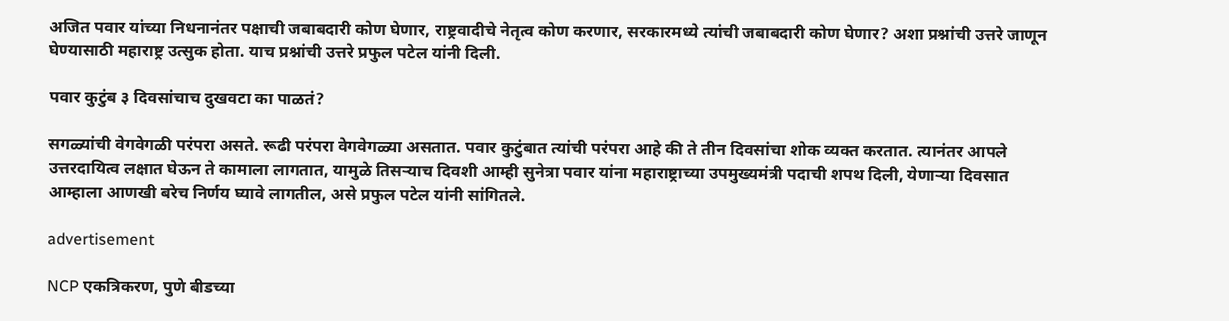अजित पवार यांच्या निधनानंतर पक्षाची जबाबदारी कोण घेणार, राष्ट्रवादीचे नेतृत्व कोण करणार, सरकारमध्ये त्यांची जबाबदारी कोण घेणार? अशा प्रश्नांची उत्तरे जाणून घेण्यासाठी महाराष्ट्र उत्सुक होता. याच प्रश्नांची उत्तरे प्रफुल पटेल यांनी दिली.

पवार कुटुंब ३ दिवसांचाच दुखवटा का पाळतं?

सगळ्यांची वेगवेगळी परंपरा असते. रूढी परंपरा वेगवेगळ्या असतात. पवार कुटुंबात त्यांची परंपरा आहे की ते तीन दिवसांचा शोक व्यक्त करतात. त्यानंतर आपले उत्तरदायित्व लक्षात घेऊन ते कामाला लागतात, यामुळे तिसऱ्याच दिवशी आम्ही सुनेत्रा पवार यांना महाराष्ट्राच्या उपमुख्यमंत्री पदाची शपथ दिली, येणाऱ्या दिवसात आम्हाला आणखी बरेच निर्णय घ्यावे लागतील, असे प्रफुल पटेल यांनी सांगितले.

advertisement

NCP एकत्रिकरण, पुणे बीडच्या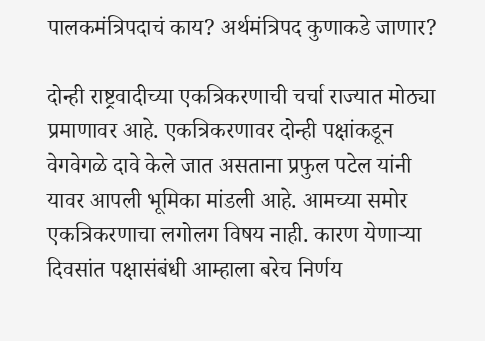पालकमंत्रिपदाचं काय? अर्थमंत्रिपद कुणाकडे जाणार?

दोन्ही राष्ट्रवादीच्या एकत्रि‍करणाची चर्चा राज्यात मोठ्या प्रमाणावर आहे. एकत्रिकरणावर दोन्ही पक्षांकडून वेगवेगळे दावे केले जात असताना प्रफुल पटेल यांनी यावर आपली भूमिका मांडली आहे. आमच्या समोर एकत्रि‍करणाचा लगोलग विषय नाही. कारण येणाऱ्या दिवसांत पक्षासंबंधी आम्हाला बरेच निर्णय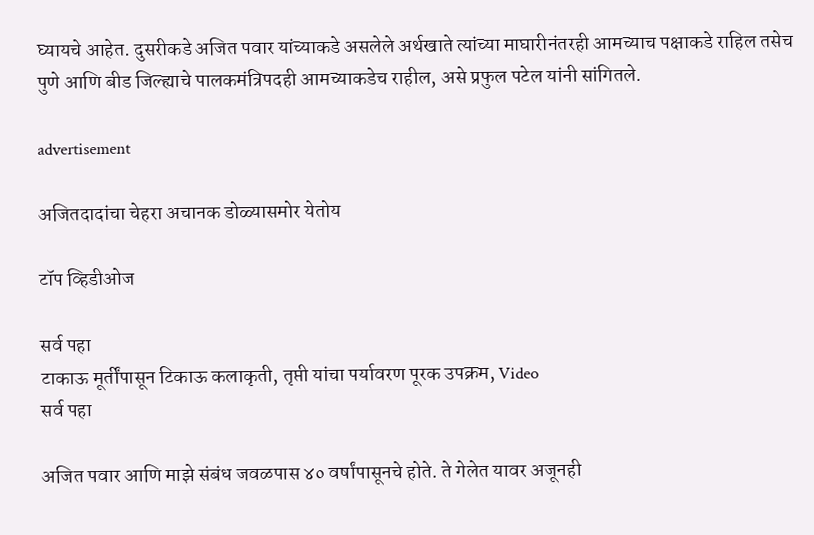घ्यायचे आहेत. दुसरीकडे अजित पवार यांच्याकडे असलेले अर्थखाते त्यांच्या माघारीनंतरही आमच्याच पक्षाकडे राहिल तसेच पुणे आणि बीड जिल्ह्याचे पालकमंत्रिपदही आमच्याकडेच राहील, असे प्रफुल पटेल यांनी सांगितले.

advertisement

अजितदादांचा चेहरा अचानक डोळ्यासमोर येतोय

टॉप व्हिडीओज

सर्व पहा
टाकाऊ मूर्तींपासून टिकाऊ कलाकृती, तृप्ती यांचा पर्यावरण पूरक उपक्रम, Video
सर्व पहा

अजित पवार आणि माझे संबंध जवळपास ४० वर्षांपासूनचे होते. ते गेलेत यावर अजूनही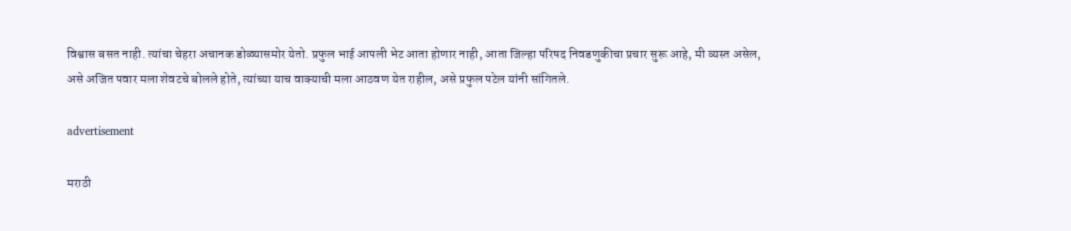विश्वास बसत नाही. त्यांचा चेहरा अचानक डोळ्यासमोर येतो. प्रफुल भाई आपली भेट आता होणार नाही, आता जिल्हा परिषद निवडणुकीचा प्रचार सुरू आहे, मी व्यस्त असेल, असे अजित पवार मला शेवटचे बोलले होते, त्यांच्या याच वाक्याची मला आठवण येत राहील, असे प्रफुल पटेल यांनी सांगितले.

advertisement

मराठी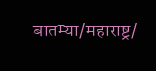बातम्या/महाराष्ट्र/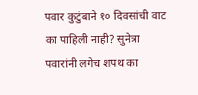पवार कुटुंबाने १० दिवसांची वाट का पाहिली नाही? सुनेत्रा पवारांनी लगेच शपथ का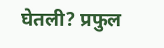घेतली? प्रफुल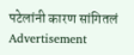पटेलांनी कारण सांगितलं
Advertisement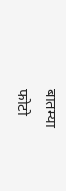बातम्या
फोटो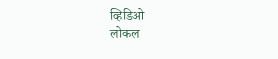व्हिडिओ
लोकल